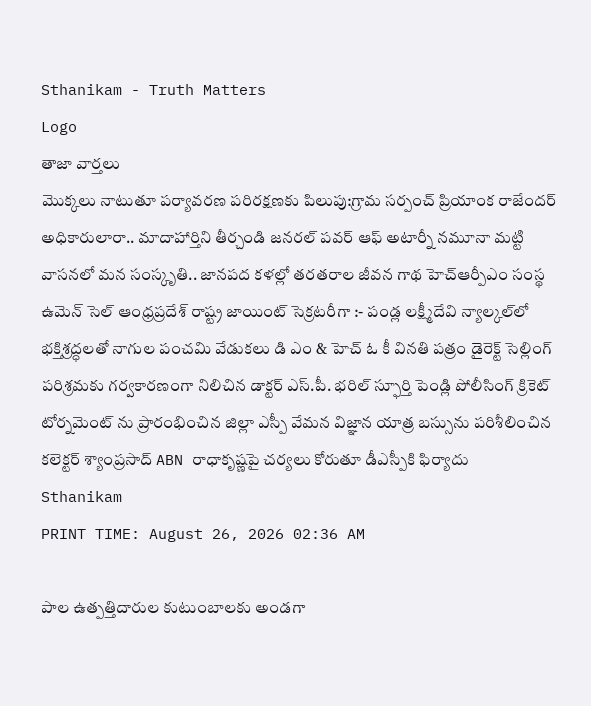Sthanikam - Truth Matters
Logo
తాజా వార్తలు
మొక్కలు నాటుతూ పర్యావరణ పరిరక్షణకు పిలుపు:గ్రామ సర్పంచ్ ప్రియాంక రాజేందర్ అధికారులారా.. మాదాహార్తిని తీర్చండి జనరల్ పవర్ ఆఫ్ అటార్నీ నమూనా మట్టి వాసనలో మన సంస్కృతి.. జానపద కళల్లో తరతరాల జీవన గాథ హెచ్ఆర్పీఎం సంస్థ ఉమెన్ సెల్ ఆంధ్రప్రదేశ్ రాష్ట్ర జాయింట్ సెక్రటరీగా :- పండ్ల లక్ష్మీదేవి న్యాల్కల్‌లో భక్తిశ్రద్ధలతో నాగుల పంచమి వేడుకలు డి ఎం & హెచ్ ఓ కీ వినతి పత్రం డైరెక్ట్ సెల్లింగ్ పరిశ్రమకు గర్వకారణంగా నిలిచిన డాక్టర్ ఎస్.పీ. భరిల్ స్ఫూర్తి పెండ్లి పోలీసింగ్ క్రికెట్ టోర్నమెంట్ ను ప్రారంభించిన జిల్లా ఎస్పీ వేమన విజ్ఞాన యాత్ర బస్సును పరిశీలించిన కలెక్టర్ శ్యాంప్రసాద్ ABN రాధాకృష్ణపై చర్యలు కోరుతూ డీఎస్పీకి ఫిర్యాదు
Sthanikam
PRINT TIME: August 26, 2026 02:36 AM

పాల ఉత్పత్తిదారుల కుటుంబాలకు అండగా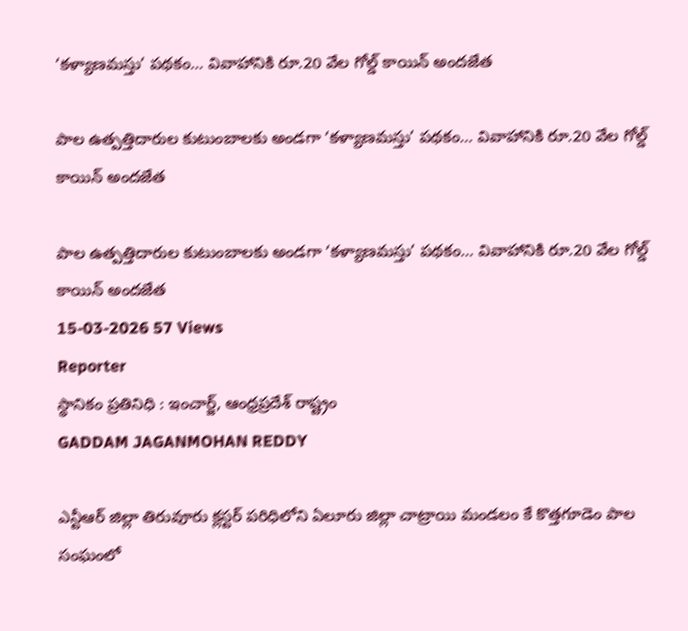‘కళ్యాణమస్తు’ పథకం… వివాహానికి రూ.20 వేల గోల్డ్ కాయిన్ అందజేత

పాల ఉత్పత్తిదారుల కుటుంబాలకు అండగా ‘కళ్యాణమస్తు’ పథకం… వివాహానికి రూ.20 వేల గోల్డ్ కాయిన్ అందజేత

పాల ఉత్పత్తిదారుల కుటుంబాలకు అండగా ‘కళ్యాణమస్తు’ పథకం… వివాహానికి రూ.20 వేల గోల్డ్ కాయిన్ అందజేత
15-03-2026 57 Views
Reporter
స్థానికం ప్రతినిధి : ఇంచార్జ్, ఆంధ్రప్రదేశ్ రాష్ట్రం
GADDAM JAGANMOHAN REDDY

ఎన్టీఆర్ జిల్లా తిరువూరు క్లస్టర్ పరిధిలోని ఏలూరు జిల్లా చాట్రాయి మండలం కే కొత్తగూడెం పాల సంఘంలో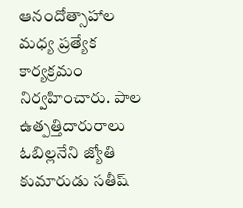ఆనందోత్సాహాల మధ్య ప్రత్యేక కార్యక్రమం నిర్వహించారు. పాల ఉత్పత్తిదారురాలు ఓబిల్లనేని జ్యోతి కుమారుడు సతీష్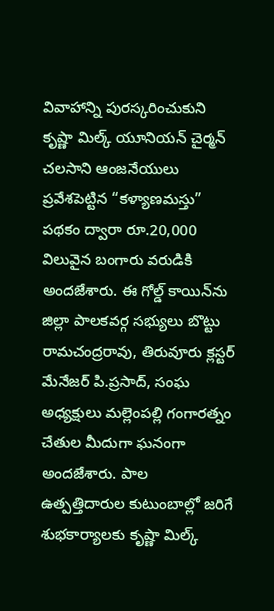వివాహాన్ని పురస్కరించుకుని కృష్ణా మిల్క్ యూనియన్ చైర్మన్ చలసాని ఆంజనేయులు ప్రవేశపెట్టిన “కళ్యాణమస్తు” పథకం ద్వారా రూ.20,000 విలువైన బంగారు వరుడికి అందజేశారు. ఈ గోల్డ్ కాయిన్‌ను జిల్లా పాలకవర్గ సభ్యులు బొట్టు రామచంద్రరావు, తిరువూరు క్లస్టర్ మేనేజర్ పి.ప్రసాద్, సంఘ అధ్యక్షులు మల్లెంపల్లి గంగారత్నం చేతుల మీదుగా ఘనంగా అందజేశారు. పాల ఉత్పత్తిదారుల కుటుంబాల్లో జరిగే శుభకార్యాలకు కృష్ణా మిల్క్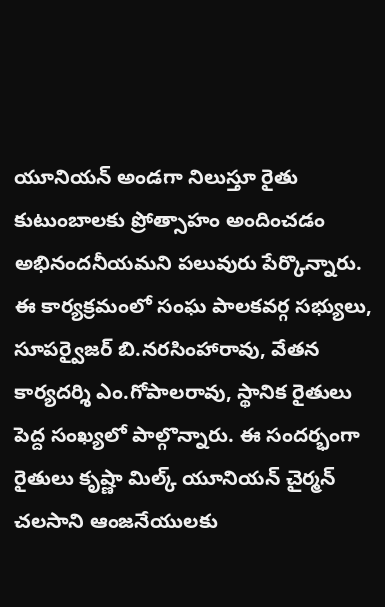యూనియన్ అండగా నిలుస్తూ రైతు కుటుంబాలకు ప్రోత్సాహం అందించడం అభినందనీయమని పలువురు పేర్కొన్నారు. ఈ కార్యక్రమంలో సంఘ పాలకవర్గ సభ్యులు, సూపర్వైజర్ బి.నరసింహారావు, వేతన కార్యదర్శి ఎం.గోపాలరావు, స్థానిక రైతులు పెద్ద సంఖ్యలో పాల్గొన్నారు. ఈ సందర్భంగా రైతులు కృష్ణా మిల్క్ యూనియన్ చైర్మన్ చలసాని ఆంజనేయులకు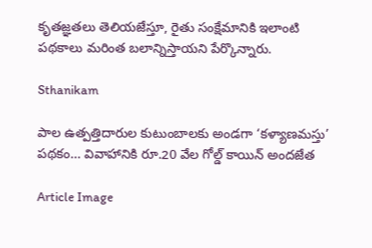కృతజ్ఞతలు తెలియజేస్తూ, రైతు సంక్షేమానికి ఇలాంటి పథకాలు మరింత బలాన్నిస్తాయని పేర్కొన్నారు.

Sthanikam

పాల ఉత్పత్తిదారుల కుటుంబాలకు అండగా ‘కళ్యాణమస్తు’ పథకం… వివాహానికి రూ.20 వేల గోల్డ్ కాయిన్ అందజేత

Article Image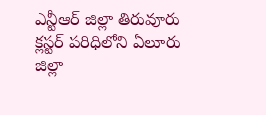ఎన్టీఆర్ జిల్లా తిరువూరు క్లస్టర్ పరిధిలోని ఏలూరు జిల్లా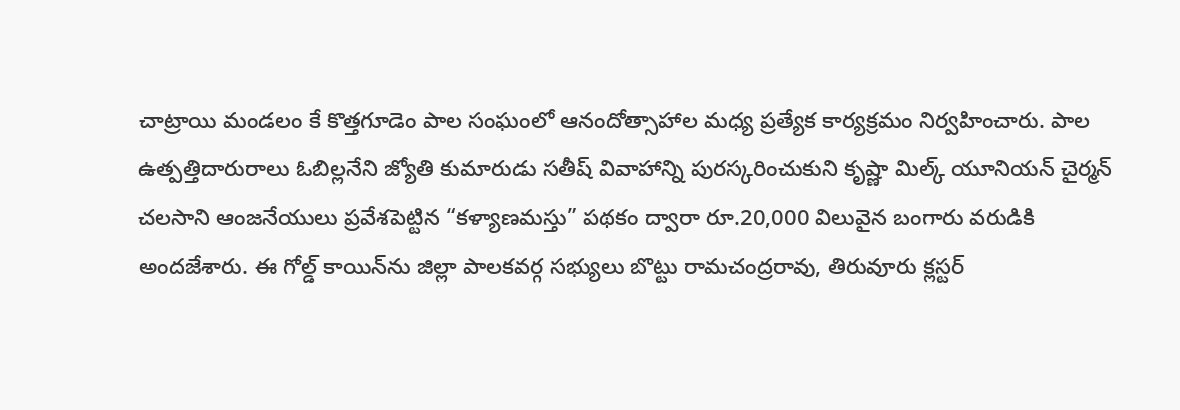చాట్రాయి మండలం కే కొత్తగూడెం పాల సంఘంలో ఆనందోత్సాహాల మధ్య ప్రత్యేక కార్యక్రమం నిర్వహించారు. పాల ఉత్పత్తిదారురాలు ఓబిల్లనేని జ్యోతి కుమారుడు సతీష్ వివాహాన్ని పురస్కరించుకుని కృష్ణా మిల్క్ యూనియన్ చైర్మన్ చలసాని ఆంజనేయులు ప్రవేశపెట్టిన “కళ్యాణమస్తు” పథకం ద్వారా రూ.20,000 విలువైన బంగారు వరుడికి అందజేశారు. ఈ గోల్డ్ కాయిన్‌ను జిల్లా పాలకవర్గ సభ్యులు బొట్టు రామచంద్రరావు, తిరువూరు క్లస్టర్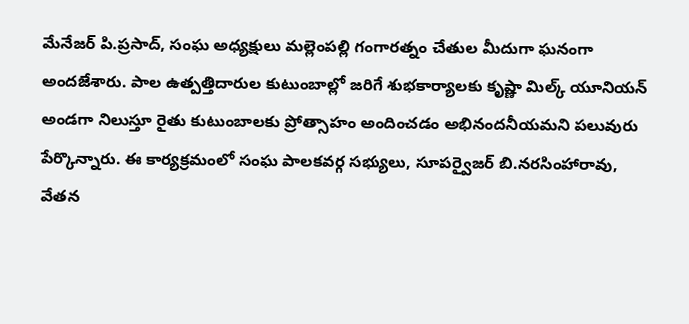మేనేజర్ పి.ప్రసాద్, సంఘ అధ్యక్షులు మల్లెంపల్లి గంగారత్నం చేతుల మీదుగా ఘనంగా అందజేశారు. పాల ఉత్పత్తిదారుల కుటుంబాల్లో జరిగే శుభకార్యాలకు కృష్ణా మిల్క్ యూనియన్ అండగా నిలుస్తూ రైతు కుటుంబాలకు ప్రోత్సాహం అందించడం అభినందనీయమని పలువురు పేర్కొన్నారు. ఈ కార్యక్రమంలో సంఘ పాలకవర్గ సభ్యులు, సూపర్వైజర్ బి.నరసింహారావు, వేతన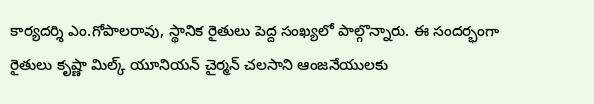కార్యదర్శి ఎం.గోపాలరావు, స్థానిక రైతులు పెద్ద సంఖ్యలో పాల్గొన్నారు. ఈ సందర్భంగా రైతులు కృష్ణా మిల్క్ యూనియన్ చైర్మన్ చలసాని ఆంజనేయులకు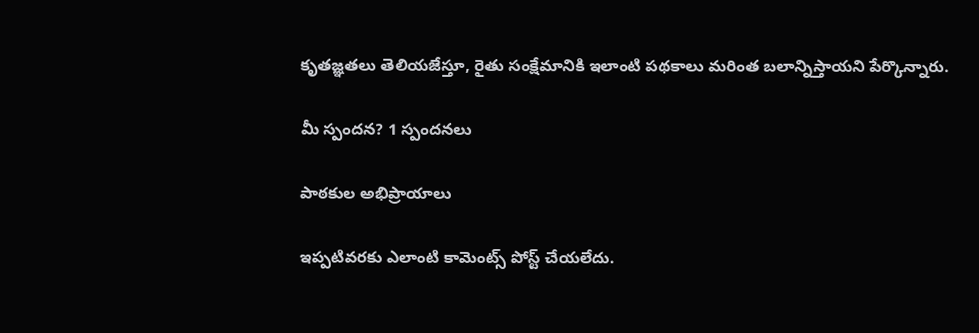కృతజ్ఞతలు తెలియజేస్తూ, రైతు సంక్షేమానికి ఇలాంటి పథకాలు మరింత బలాన్నిస్తాయని పేర్కొన్నారు.

మీ స్పందన? 1 స్పందనలు

పాఠకుల అభిప్రాయాలు

ఇప్పటివరకు ఎలాంటి కామెంట్స్ పోస్ట్ చేయలేదు.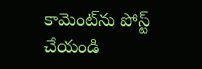కామెంట్‌ను పోస్ట్ చేయండి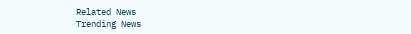Related News
Trending News